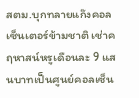สตม.บุกทลายแก๊งคอลเซ็นเตอร์ข้ามชาติ เช่าคฤหาสน์หรูเดือนละ 9 แสนบาทเป็นศูนย์คอลเซ็น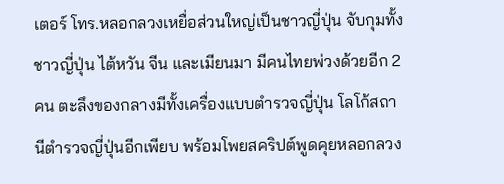เตอร์ โทร.หลอกลวงเหยื่อส่วนใหญ่เป็นชาวญี่ปุ่น จับกุมทั้งชาวญี่ปุ่น ไต้หวัน จีน และเมียนมา มีคนไทยพ่วงด้วยอีก 2 คน ตะลึงของกลางมีทั้งเครื่องแบบตำรวจญี่ปุ่น โลโก้สถานีตำรวจญี่ปุ่นอีกเพียบ พร้อมโพยสคริปต์พูดคุยหลอกลวง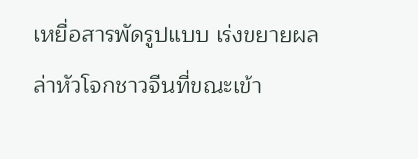เหยื่อสารพัดรูปแบบ เร่งขยายผลล่าหัวโจกชาวจีนที่ขณะเข้า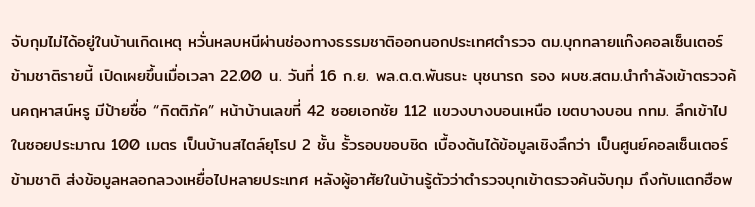จับกุมไม่ได้อยู่ในบ้านเกิดเหตุ หวั่นหลบหนีผ่านช่องทางธรรมชาติออกนอกประเทศตำรวจ ตม.บุกทลายแก๊งคอลเซ็นเตอร์ข้ามชาติรายนี้ เปิดเผยขึ้นเมื่อเวลา 22.00 น. วันที่ 16 ก.ย. พล.ต.ต.พันธนะ นุชนารถ รอง ผบช.สตม.นำกำลังเข้าตรวจค้นคฤหาสน์หรู มีป้ายชื่อ “กิตติภัค” หน้าบ้านเลขที่ 42 ซอยเอกชัย 112 แขวงบางบอนเหนือ เขตบางบอน กทม. ลึกเข้าไปในซอยประมาณ 100 เมตร เป็นบ้านสไตล์ยุโรป 2 ชั้น รั้วรอบขอบชิด เบื้องต้นได้ข้อมูลเชิงลึกว่า เป็นศูนย์คอลเซ็นเตอร์ข้ามชาติ ส่งข้อมูลหลอกลวงเหยื่อไปหลายประเทศ หลังผู้อาศัยในบ้านรู้ตัวว่าตำรวจบุกเข้าตรวจค้นจับกุม ถึงกับแตกฮือพ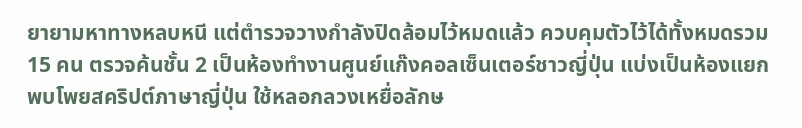ยายามหาทางหลบหนี แต่ตำรวจวางกำลังปิดล้อมไว้หมดแล้ว ควบคุมตัวไว้ได้ทั้งหมดรวม 15 คน ตรวจค้นชั้น 2 เป็นห้องทำงานศูนย์แก๊งคอลเซ็นเตอร์ชาวญี่ปุ่น แบ่งเป็นห้องแยก พบโพยสคริปต์ภาษาญี่ปุ่น ใช้หลอกลวงเหยื่อลักษ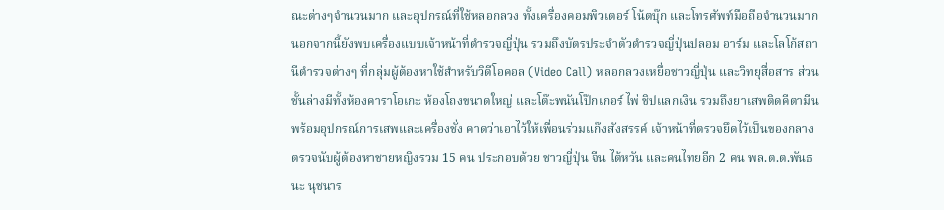ณะต่างๆจำนวนมาก และอุปกรณ์ที่ใช้หลอกลวง ทั้งเครื่องคอมพิวเตอร์ โน้ตบุ๊ก และโทรศัพท์มือถือจำนวนมาก นอกจากนี้ยังพบเครื่องแบบเจ้าหน้าที่ตำรวจญี่ปุ่น รวมถึงบัตรประจำตัวตำรวจญี่ปุ่นปลอม อาร์ม และโลโก้สถานีตำรวจต่างๆ ที่กลุ่มผู้ต้องหาใช้สำหรับวิดีโอคอล (Video Call) หลอกลวงเหยื่อชาวญี่ปุ่น และวิทยุสื่อสาร ส่วนชั้นล่างมีทั้งห้องคาราโอเกะ ห้องโถงขนาดใหญ่ และโต๊ะพนันโป๊กเกอร์ ไพ่ ชิปแลกเงิน รวมถึงยาเสพติดคีตามีนพร้อมอุปกรณ์การเสพและเครื่องชั่ง คาดว่าเอาไว้ให้เพื่อนร่วมแก๊งสังสรรค์ เจ้าหน้าที่ตรวจยึดไว้เป็นของกลาง ตรวจนับผู้ต้องหาชายหญิงรวม 15 คน ประกอบด้วย ชาวญี่ปุ่น จีน ไต้หวัน และคนไทยอีก 2 คน พล.ต.ต.พันธนะ นุชนาร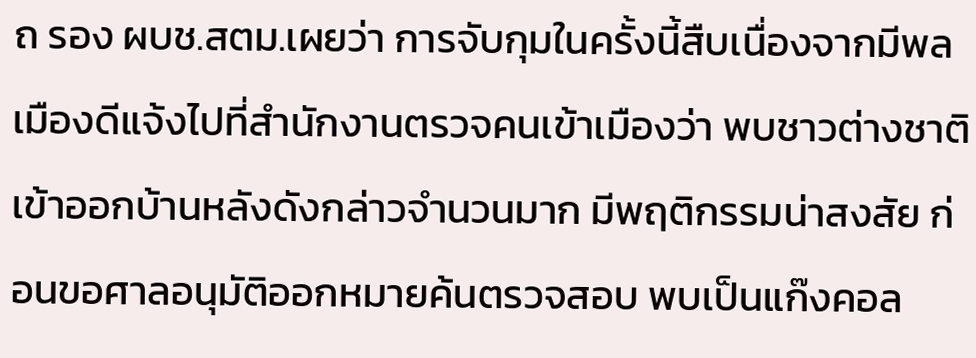ถ รอง ผบช.สตม.เผยว่า การจับกุมในครั้งนี้สืบเนื่องจากมีพลเมืองดีแจ้งไปที่สำนักงานตรวจคนเข้าเมืองว่า พบชาวต่างชาติเข้าออกบ้านหลังดังกล่าวจำนวนมาก มีพฤติกรรมน่าสงสัย ก่อนขอศาลอนุมัติออกหมายค้นตรวจสอบ พบเป็นแก๊งคอล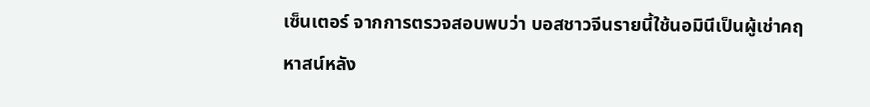เซ็นเตอร์ จากการตรวจสอบพบว่า บอสชาวจีนรายนี้ใช้นอมินีเป็นผู้เช่าคฤหาสน์หลัง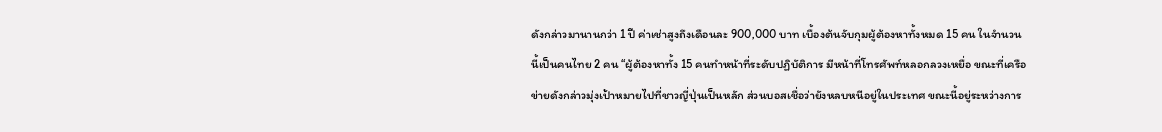ดังกล่าวมานานกว่า 1 ปี ค่าเช่าสูงถึงเดือนละ 900,000 บาท เบื้องต้นจับกุมผู้ต้องหาทั้งหมด 15 คน ในจำนวนนี้เป็นคนไทย 2 คน “ผู้ต้องหาทั้ง 15 คนทำหน้าที่ระดับปฏิบัติการ มีหน้าที่โทรศัพท์หลอกลวงเหยื่อ ขณะที่เครือข่ายดังกล่าวมุ่งเป้าหมายไปที่ชาวญี่ปุ่นเป็นหลัก ส่วนบอสเชื่อว่ายังหลบหนีอยู่ในประเทศ ขณะนี้อยู่ระหว่างการ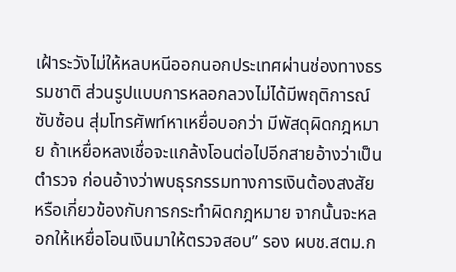เฝ้าระวังไม่ให้หลบหนีออกนอกประเทศผ่านช่องทางธรรมชาติ ส่วนรูปแบบการหลอกลวงไม่ได้มีพฤติการณ์ซับซ้อน สุ่มโทรศัพท์หาเหยื่อบอกว่า มีพัสดุผิดกฎหมาย ถ้าเหยื่อหลงเชื่อจะแกล้งโอนต่อไปอีกสายอ้างว่าเป็นตำรวจ ก่อนอ้างว่าพบธุรกรรมทางการเงินต้องสงสัย หรือเกี่ยวข้องกับการกระทำผิดกฎหมาย จากนั้นจะหลอกให้เหยื่อโอนเงินมาให้ตรวจสอบ” รอง ผบช.สตม.ก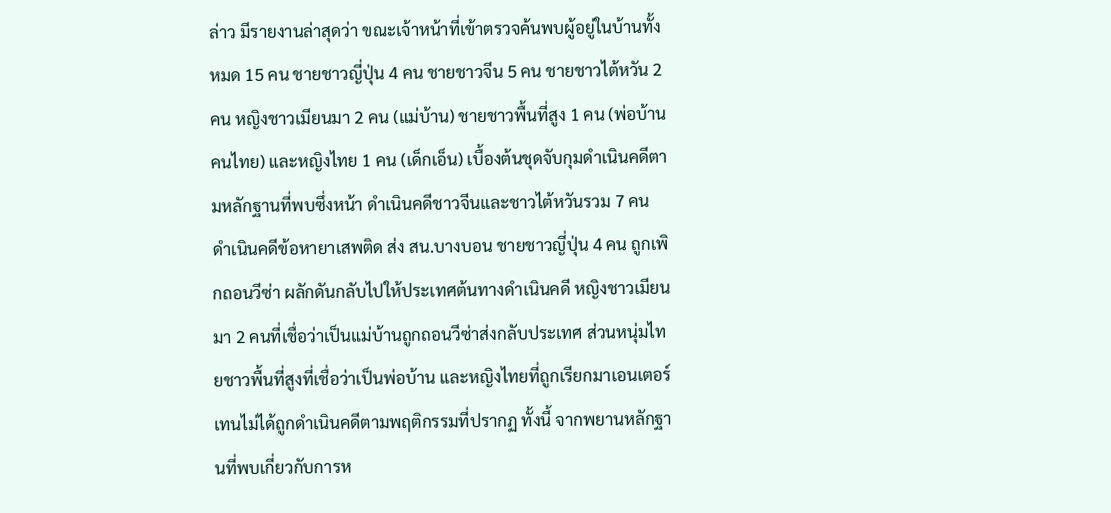ล่าว มีรายงานล่าสุดว่า ขณะเจ้าหน้าที่เข้าตรวจค้นพบผู้อยู่ในบ้านทั้งหมด 15 คน ชายชาวญี่ปุ่น 4 คน ชายชาวจีน 5 คน ชายชาวไต้หวัน 2 คน หญิงชาวเมียนมา 2 คน (แม่บ้าน) ชายชาวพื้นที่สูง 1 คน (พ่อบ้านคนไทย) และหญิงไทย 1 คน (เด็กเอ็น) เบื้องต้นชุดจับกุมดำเนินคดีตามหลักฐานที่พบซึ่งหน้า ดำเนินคดีชาวจีนและชาวไต้หวันรวม 7 คน ดำเนินคดีข้อหายาเสพติด ส่ง สน.บางบอน ชายชาวญี่ปุ่น 4 คน ถูกเพิกถอนวีซ่า ผลักดันกลับไปให้ประเทศต้นทางดำเนินคดี หญิงชาวเมียนมา 2 คนที่เชื่อว่าเป็นแม่บ้านถูกถอนวีซ่าส่งกลับประเทศ ส่วนหนุ่มไทยชาวพื้นที่สูงที่เชื่อว่าเป็นพ่อบ้าน และหญิงไทยที่ถูกเรียกมาเอนเตอร์เทนไม่ได้ถูกดำเนินคดีตามพฤติกรรมที่ปรากฏ ทั้งนี้ จากพยานหลักฐานที่พบเกี่ยวกับการห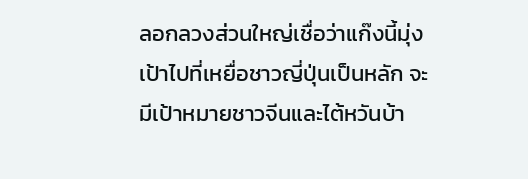ลอกลวงส่วนใหญ่เชื่อว่าแก๊งนี้มุ่งเป้าไปที่เหยื่อชาวญี่ปุ่นเป็นหลัก จะมีเป้าหมายชาวจีนและไต้หวันบ้า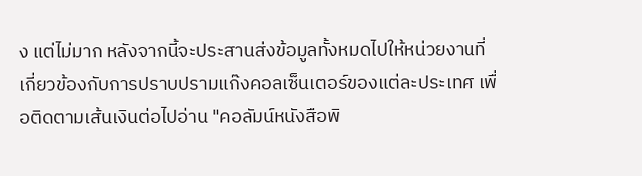ง แต่ไม่มาก หลังจากนี้จะประสานส่งข้อมูลทั้งหมดไปให้หน่วยงานที่เกี่ยวข้องกับการปราบปรามแก๊งคอลเซ็นเตอร์ของแต่ละประเทศ เพื่อติดตามเส้นเงินต่อไปอ่าน "คอลัมน์หนังสือพิ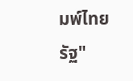มพ์ไทยรัฐ"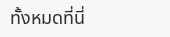ทั้งหมดที่นี่